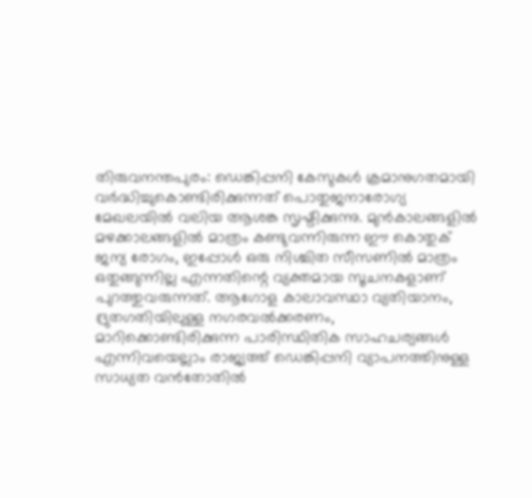തിരുവനന്തപുരം: ഡെങ്കിപ്പനി കേസുകൾ ക്രമാനുഗതമായി വർദ്ധിച്ചുകൊണ്ടിരിക്കുന്നത് പൊതുജനാരോഗ്യ മേഖലയിൽ വലിയ ആശങ്ക സൃഷ്ടിക്കുന്നു. മുൻകാലങ്ങളിൽ മഴക്കാലങ്ങളിൽ മാത്രം കണ്ടുവന്നിരുന്ന ഈ കൊതുക് ജന്യ രോഗം, ഇപ്പോൾ ഒരു നിശ്ചിത സീസണിൽ മാത്രം ഒതുങ്ങുന്നില്ല എന്നതിന്റെ വ്യക്തമായ സൂചനകളാണ് പുറത്തുവരുന്നത്. ആഗോള കാലാവസ്ഥാ വ്യതിയാനം, ദ്രുതഗതിയിലുള്ള നഗരവൽക്കരണം, മാറിക്കൊണ്ടിരിക്കുന്ന പാരിസ്ഥിതിക സാഹചര്യങ്ങൾ എന്നിവയെല്ലാം രാജ്യത്ത് ഡെങ്കിപ്പനി വ്യാപനത്തിനുള്ള സാധ്യത വൻതോതിൽ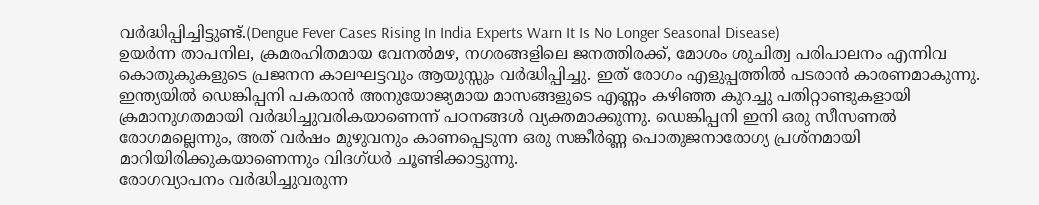വർദ്ധിപ്പിച്ചിട്ടുണ്ട്.(Dengue Fever Cases Rising In India Experts Warn It Is No Longer Seasonal Disease)
ഉയർന്ന താപനില, ക്രമരഹിതമായ വേനൽമഴ, നഗരങ്ങളിലെ ജനത്തിരക്ക്, മോശം ശുചിത്വ പരിപാലനം എന്നിവ കൊതുകുകളുടെ പ്രജനന കാലഘട്ടവും ആയുസ്സും വർദ്ധിപ്പിച്ചു. ഇത് രോഗം എളുപ്പത്തിൽ പടരാൻ കാരണമാകുന്നു. ഇന്ത്യയിൽ ഡെങ്കിപ്പനി പകരാൻ അനുയോജ്യമായ മാസങ്ങളുടെ എണ്ണം കഴിഞ്ഞ കുറച്ചു പതിറ്റാണ്ടുകളായി ക്രമാനുഗതമായി വർദ്ധിച്ചുവരികയാണെന്ന് പഠനങ്ങൾ വ്യക്തമാക്കുന്നു. ഡെങ്കിപ്പനി ഇനി ഒരു സീസണൽ രോഗമല്ലെന്നും, അത് വർഷം മുഴുവനും കാണപ്പെടുന്ന ഒരു സങ്കീർണ്ണ പൊതുജനാരോഗ്യ പ്രശ്നമായി മാറിയിരിക്കുകയാണെന്നും വിദഗ്ധർ ചൂണ്ടിക്കാട്ടുന്നു.
രോഗവ്യാപനം വർദ്ധിച്ചുവരുന്ന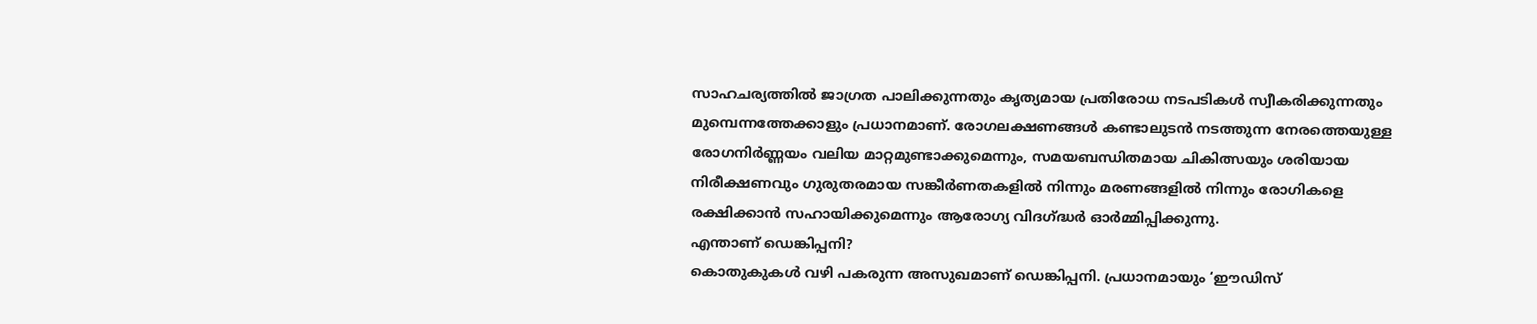സാഹചര്യത്തിൽ ജാഗ്രത പാലിക്കുന്നതും കൃത്യമായ പ്രതിരോധ നടപടികൾ സ്വീകരിക്കുന്നതും മുമ്പെന്നത്തേക്കാളും പ്രധാനമാണ്. രോഗലക്ഷണങ്ങൾ കണ്ടാലുടൻ നടത്തുന്ന നേരത്തെയുള്ള രോഗനിർണ്ണയം വലിയ മാറ്റമുണ്ടാക്കുമെന്നും, സമയബന്ധിതമായ ചികിത്സയും ശരിയായ നിരീക്ഷണവും ഗുരുതരമായ സങ്കീർണതകളിൽ നിന്നും മരണങ്ങളിൽ നിന്നും രോഗികളെ രക്ഷിക്കാൻ സഹായിക്കുമെന്നും ആരോഗ്യ വിദഗ്ദ്ധർ ഓർമ്മിപ്പിക്കുന്നു.
എന്താണ് ഡെങ്കിപ്പനി?
കൊതുകുകൾ വഴി പകരുന്ന അസുഖമാണ് ഡെങ്കിപ്പനി. പ്രധാനമായും ‘ഈഡിസ്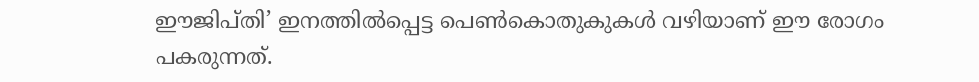ഈജിപ്തി’ ഇനത്തിൽപ്പെട്ട പെൺകൊതുകുകൾ വഴിയാണ് ഈ രോഗം പകരുന്നത്.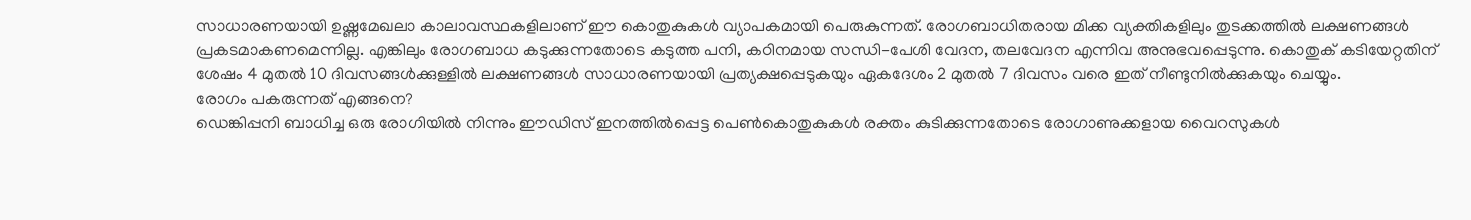സാധാരണയായി ഉഷ്ണമേഖലാ കാലാവസ്ഥകളിലാണ് ഈ കൊതുകുകൾ വ്യാപകമായി പെരുകുന്നത്. രോഗബാധിതരായ മിക്ക വ്യക്തികളിലും തുടക്കത്തിൽ ലക്ഷണങ്ങൾ പ്രകടമാകണമെന്നില്ല. എങ്കിലും രോഗബാധ കടുക്കുന്നതോടെ കടുത്ത പനി, കഠിനമായ സന്ധി-പേശി വേദന, തലവേദന എന്നിവ അനുഭവപ്പെടുന്നു. കൊതുക് കടിയേറ്റതിന് ശേഷം 4 മുതൽ 10 ദിവസങ്ങൾക്കുള്ളിൽ ലക്ഷണങ്ങൾ സാധാരണയായി പ്രത്യക്ഷപ്പെടുകയും ഏകദേശം 2 മുതൽ 7 ദിവസം വരെ ഇത് നീണ്ടുനിൽക്കുകയും ചെയ്യും.
രോഗം പകരുന്നത് എങ്ങനെ?
ഡെങ്കിപ്പനി ബാധിച്ച ഒരു രോഗിയിൽ നിന്നും ഈഡിസ് ഇനത്തിൽപ്പെട്ട പെൺകൊതുകുകൾ രക്തം കുടിക്കുന്നതോടെ രോഗാണുക്കളായ വൈറസുകൾ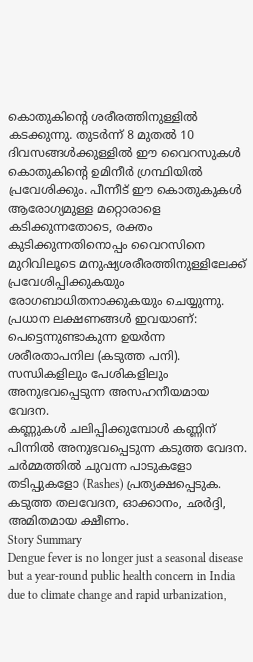കൊതുകിന്റെ ശരീരത്തിനുള്ളിൽ കടക്കുന്നു. തുടർന്ന് 8 മുതൽ 10 ദിവസങ്ങൾക്കുള്ളിൽ ഈ വൈറസുകൾ കൊതുകിന്റെ ഉമിനീർ ഗ്രന്ഥിയിൽ പ്രവേശിക്കും. പീന്നീട് ഈ കൊതുകുകൾ ആരോഗ്യമുള്ള മറ്റൊരാളെ കടിക്കുന്നതോടെ, രക്തം കുടിക്കുന്നതിനൊപ്പം വൈറസിനെ മുറിവിലൂടെ മനുഷ്യശരീരത്തിനുള്ളിലേക്ക് പ്രവേശിപ്പിക്കുകയും രോഗബാധിതനാക്കുകയും ചെയ്യുന്നു.
പ്രധാന ലക്ഷണങ്ങൾ ഇവയാണ്:
പെട്ടെന്നുണ്ടാകുന്ന ഉയർന്ന ശരീരതാപനില (കടുത്ത പനി).
സന്ധികളിലും പേശികളിലും അനുഭവപ്പെടുന്ന അസഹനീയമായ വേദന.
കണ്ണുകൾ ചലിപ്പിക്കുമ്പോൾ കണ്ണിന് പിന്നിൽ അനുഭവപ്പെടുന്ന കടുത്ത വേദന.
ചർമ്മത്തിൽ ചുവന്ന പാടുകളോ തടിപ്പുകളോ (Rashes) പ്രത്യക്ഷപ്പെടുക.
കടുത്ത തലവേദന, ഓക്കാനം, ഛർദ്ദി, അമിതമായ ക്ഷീണം.
Story Summary
Dengue fever is no longer just a seasonal disease but a year-round public health concern in India due to climate change and rapid urbanization,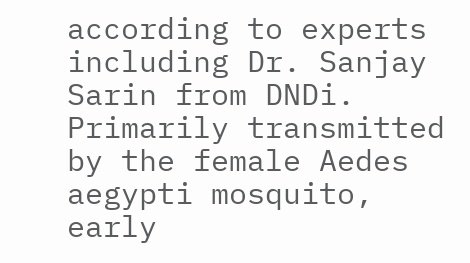according to experts including Dr. Sanjay Sarin from DNDi. Primarily transmitted by the female Aedes aegypti mosquito, early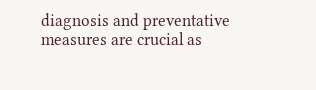diagnosis and preventative measures are crucial as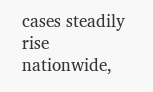cases steadily rise nationwide,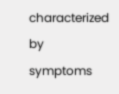characterized by symptoms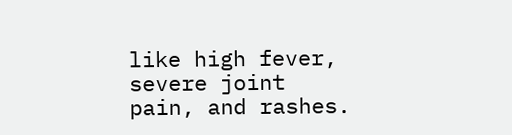like high fever, severe joint pain, and rashes.